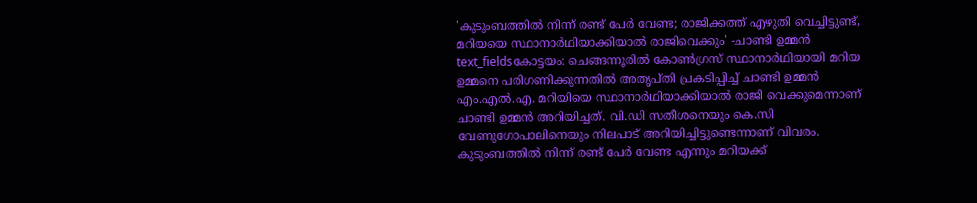'കുടുംബത്തിൽ നിന്ന് രണ്ട് പേർ വേണ്ട; രാജിക്കത്ത് എഴുതി വെച്ചിട്ടുണ്ട്, മറിയയെ സ്ഥാനാർഥിയാക്കിയാൽ രാജിവെക്കും' -ചാണ്ടി ഉമ്മൻ
text_fieldsകോട്ടയം: ചെങ്ങന്നൂരിൽ കോൺഗ്രസ് സ്ഥാനാർഥിയായി മറിയ ഉമ്മനെ പരിഗണിക്കുന്നതിൽ അതൃപ്തി പ്രകടിപ്പിച്ച് ചാണ്ടി ഉമ്മൻ എം.എൽ.എ. മറിയിയെ സ്ഥാനാർഥിയാക്കിയാൽ രാജി വെക്കുമെന്നാണ് ചാണ്ടി ഉമ്മൻ അറിയിച്ചത്. വി.ഡി സതീശനെയും കെ.സി വേണുഗോപാലിനെയും നിലപാട് അറിയിച്ചിട്ടുണ്ടെന്നാണ് വിവരം. കുടുംബത്തിൽ നിന്ന് രണ്ട് പേർ വേണ്ട എന്നും മറിയക്ക്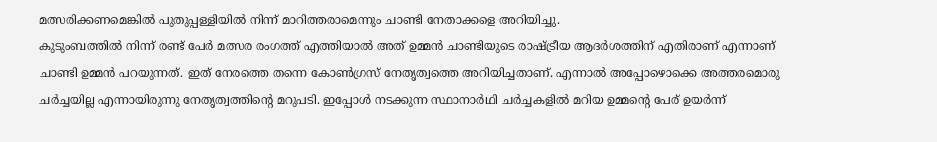മത്സരിക്കണമെങ്കിൽ പുതുപ്പള്ളിയിൽ നിന്ന് മാറിത്തരാമെന്നും ചാണ്ടി നേതാക്കളെ അറിയിച്ചു.
കുടുംബത്തിൽ നിന്ന് രണ്ട് പേർ മത്സര രംഗത്ത് എത്തിയാൽ അത് ഉമ്മൻ ചാണ്ടിയുടെ രാഷ്ട്രീയ ആദർശത്തിന് എതിരാണ് എന്നാണ് ചാണ്ടി ഉമ്മൻ പറയുന്നത്. ഇത് നേരത്തെ തന്നെ കോൺഗ്രസ് നേതൃത്വത്തെ അറിയിച്ചതാണ്. എന്നാൽ അപ്പോഴൊക്കെ അത്തരമൊരു ചർച്ചയില്ല എന്നായിരുന്നു നേതൃത്വത്തിന്റെ മറുപടി. ഇപ്പോൾ നടക്കുന്ന സ്ഥാനാർഥി ചർച്ചകളിൽ മറിയ ഉമ്മന്റെ പേര് ഉയർന്ന്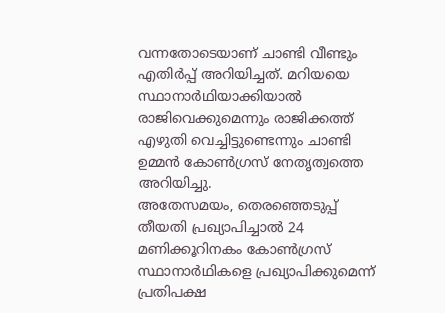വന്നതോടെയാണ് ചാണ്ടി വീണ്ടും എതിർപ്പ് അറിയിച്ചത്. മറിയയെ സ്ഥാനാർഥിയാക്കിയാൽ രാജിവെക്കുമെന്നും രാജിക്കത്ത് എഴുതി വെച്ചിട്ടുണ്ടെന്നും ചാണ്ടി ഉമ്മൻ കോൺഗ്രസ് നേതൃത്വത്തെ അറിയിച്ചു.
അതേസമയം, തെരഞ്ഞെടുപ്പ് തീയതി പ്രഖ്യാപിച്ചാൽ 24 മണിക്കൂറിനകം കോൺഗ്രസ് സ്ഥാനാർഥികളെ പ്രഖ്യാപിക്കുമെന്ന് പ്രതിപക്ഷ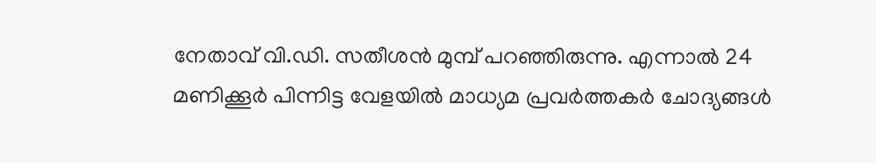നേതാവ് വി.ഡി. സതീശൻ മുമ്പ് പറഞ്ഞിരുന്നു. എന്നാൽ 24 മണിക്കൂർ പിന്നിട്ട വേളയിൽ മാധ്യമ പ്രവർത്തകർ ചോദ്യങ്ങൾ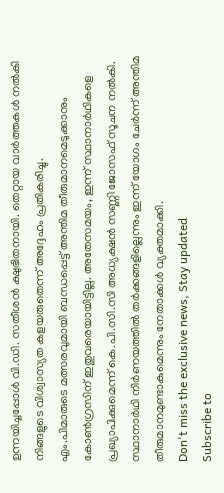ഉന്നയിച്ചപ്പോൾ വി.ഡി. സതീശൻ ക്ഷുഭിതനായി. തെറ്റായ വാർത്തകൾ നൽകി നിങ്ങളുടെ വിശ്വാസ്യത കളയരുതെന്ന് അദ്ദേഹം പ്രതികരിച്ചു.
എം.പിമാരുടെ മത്സരവുമായി ബന്ധപ്പെട്ട് അന്തിമ തീരുമാനമെടുക്കാനും കോൺഗ്രസിന് ഇതുവരെയായിട്ടില്ല. അതേസമയം, ഇന്ന് സ്ഥാനാർഥികളെ പ്രഖ്യാപിക്കുമെന്ന് കെ.പി.സി.സി അധ്യക്ഷൻ സണ്ണി ജോസഫ് സൂചന നൽകി. സ്ഥാനാർഥി നിർണയത്തിൽ തർക്കങ്ങളില്ലെന്നും ഇന്ന് യോഗം ചേർന്ന് അന്തിമ തീരുമാനമുണ്ടാകുമെന്നും നേതാക്കൾ വ്യക്തമാക്കി.
Don't miss the exclusive news, Stay updated
Subscribe to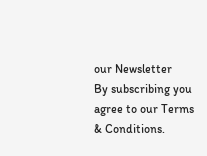our Newsletter
By subscribing you agree to our Terms & Conditions.